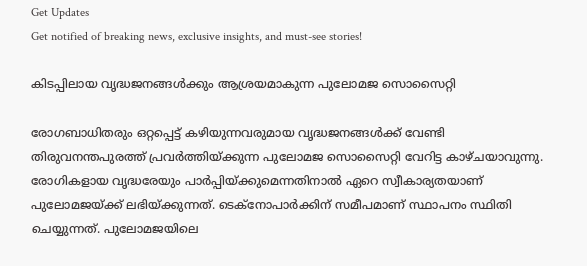Get Updates
Get notified of breaking news, exclusive insights, and must-see stories!

കിടപ്പിലായ വൃദ്ധജനങ്ങള്‍ക്കും ആശ്രയമാകുന്ന പുലോമജ സൊസൈറ്റി

രോഗബാധിതരും ഒറ്റപ്പെട്ട് കഴിയുന്നവരുമായ വൃദ്ധജനങ്ങള്‍ക്ക് വേണ്ടി തിരുവനന്തപുരത്ത് പ്രവര്‍ത്തിയ്ക്കുന്ന പുലോമജ സൊസൈറ്റി വേറിട്ട കാഴ്ചയാവുന്നു. രോഗികളായ വൃദ്ധരേയും പാര്‍പ്പിയ്ക്കുമെന്നതിനാല്‍ ഏറെ സ്വീകാര്യതയാണ് പുലോമജയ്ക്ക് ലഭിയ്ക്കുന്നത്. ടെക്നോപാര്‍ക്കിന് സമീപമാണ് സ്ഥാപനം സ്ഥിതി ചെയ്യുന്നത്. പുലോമജയിലെ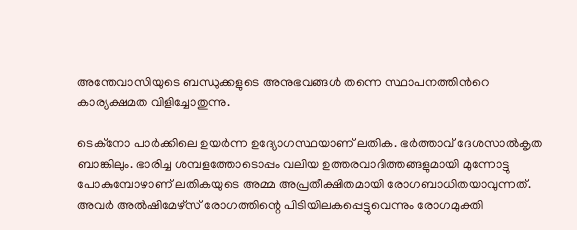അന്തേവാസിയുടെ ബന്ധുക്കളുടെ അനുഭവങ്ങള്‍ തന്നെ സ്ഥാപനത്തിന്‍റെ കാര്യക്ഷമത വിളിച്ചോതുന്നു.

ടെക്‌നോ പാര്‍ക്കിലെ ഉയര്‍ന്ന ഉദ്യോഗസ്ഥയാണ് ലതിക. ഭര്‍ത്താവ് ദേശസാല്‍കൃത ബാങ്കിലും. ഭാരിച്ച ശമ്പളത്തോടൊപ്പം വലിയ ഉത്തരവാദിത്തങ്ങളുമായി മുന്നോട്ടു പോകുമ്പോഴാണ് ലതികയുടെ അമ്മ അപ്രതീക്ഷിതമായി രോഗബാധിതയാവുന്നത്. അവര്‍ അല്‍ഷിമേഴ്‌സ് രോഗത്തിന്റെ പിടിയിലകപ്പെട്ടുവെന്നും രോഗമുക്തി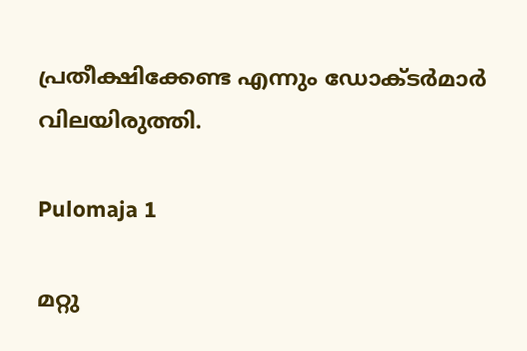പ്രതീക്ഷിക്കേണ്ട എന്നും ഡോക്ടര്‍മാര്‍ വിലയിരുത്തി.

Pulomaja 1

മറ്റു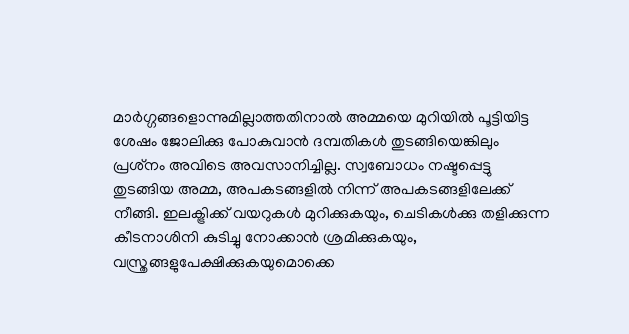മാര്‍ഗ്ഗങ്ങളൊന്നുമില്ലാത്തതിനാല്‍ അമ്മയെ മുറിയില്‍ പൂട്ടിയിട്ട ശേഷം ജോലിക്കു പോകുവാന്‍ ദമ്പതികള്‍ തുടങ്ങിയെങ്കിലും പ്രശ്‌നം അവിടെ അവസാനിച്ചില്ല. സ്വബോധം നഷ്ടപ്പെട്ടു തുടങ്ങിയ അമ്മ, അപകടങ്ങളില്‍ നിന്ന് അപകടങ്ങളിലേക്ക് നീങ്ങി. ഇലക്ട്രിക്ക് വയറുകള്‍ മുറിക്കുകയും, ചെടികള്‍ക്കു തളിക്കുന്ന കീടനാശിനി കുടിച്ചു നോക്കാന്‍ ശ്രമിക്കുകയും, വസ്ത്രങ്ങളുപേക്ഷിക്കുകയുമൊക്കെ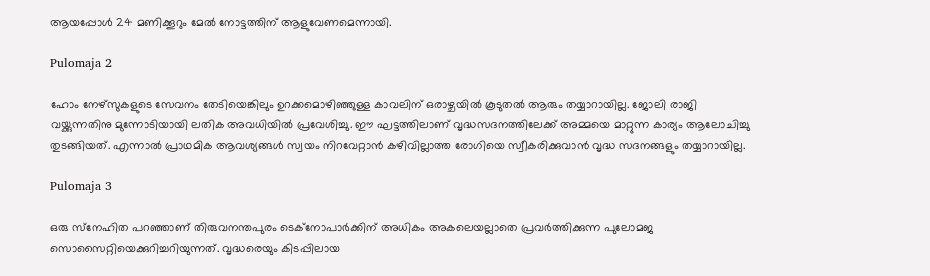ആയപ്പോള്‍ 24 മണിക്കൂറും മേല്‍ നോട്ടത്തിന് ആളുവേണമെന്നായി.

Pulomaja 2

ഹോം നേഴ്‌സുകളുടെ സേവനം തേടിയെങ്കിലും ഉറക്കമൊഴിഞ്ഞുള്ള കാവലിന് ഒരാഴ്ചയില്‍ കൂടുതല്‍ ആരും തയ്യാറായില്ല. ജോലി രാജി വയ്ക്കുന്നതിനു മുന്നോടിയായി ലതിക അവധിയില്‍ പ്രവേശിച്ചു. ഈ ഘട്ടത്തിലാണ് വൃദ്ധസദനത്തിലേക്ക് അമ്മയെ മാറ്റുന്ന കാര്യം ആലോചിച്ചു തുടങ്ങിയത്. എന്നാല്‍ പ്രാഥമിക ആവശ്യങ്ങള്‍ സ്വയം നിറവേറ്റാന്‍ കഴിവില്ലാത്ത രോഗിയെ സ്വീകരിക്കുവാന്‍ വൃദ്ധ സദനങ്ങളും തയ്യാറായില്ല.

Pulomaja 3

ഒരു സ്‌നേഹിത പറഞ്ഞാണ് തിരുവനന്തപുരം ടെക്‌നോപാര്‍ക്കിന് അധികം അകലെയല്ലാതെ പ്രവര്‍ത്തിക്കുന്ന പുലോമജ സൊസൈറ്റിയെക്കുറിച്ചറിയുന്നത്. വൃദ്ധരെയും കിടപ്പിലായ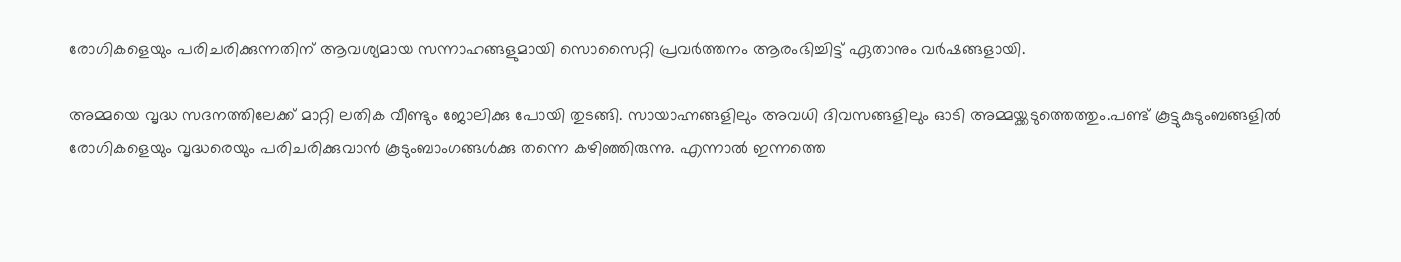രോഗികളെയും പരിചരിക്കുന്നതിന് ആവശ്യമായ സന്നാഹങ്ങളുമായി സൊസൈറ്റി പ്രവര്‍ത്തനം ആരംഭിച്ചിട്ട് ഏതാനും വര്‍ഷങ്ങളായി.

അമ്മയെ വൃദ്ധ സദനത്തിലേക്ക് മാറ്റി ലതിക വീണ്ടും ജോലിക്കു പോയി തുടങ്ങി. സായാഹ്നങ്ങളിലും അവധി ദിവസങ്ങളിലും ഓടി അമ്മയ്ക്കടുത്തെത്തും.പണ്ട് കൂട്ടുകുടുംബങ്ങളില്‍ രോഗികളെയും വൃദ്ധരെയും പരിചരിക്കുവാന്‍ കൂടുംബാംഗങ്ങള്‍ക്കു തന്നെ കഴിഞ്ഞിരുന്നു. എന്നാല്‍ ഇന്നത്തെ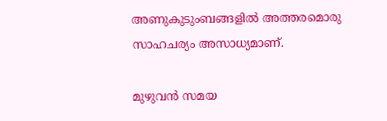അണുകുടുംബങ്ങളില്‍ അത്തരമൊരു സാഹചര്യം അസാധ്യമാണ്.

മുഴുവന്‍ സമയ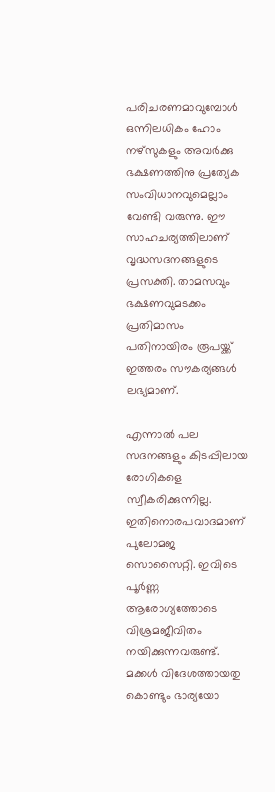പരിചരണമാവുമ്പോള്‍ ഒന്നിലധികം ഹോം നഴ്‌സുകളും അവര്‍ക്കു ഭക്ഷണത്തിനു പ്രത്യേക സംവിധാനവുമെല്ലാം വേണ്ടി വരുന്നു. ഈ സാഹചര്യത്തിലാണ് വൃദ്ധസദനങ്ങളുടെ പ്രസക്തി. താമസവും ഭക്ഷണവുമടക്കം പ്രതിമാസം പതിനായിരം രൂപയ്ക്ക് ഇത്തരം സൗകര്യങ്ങള്‍ ലഭ്യമാണ്.

എന്നാല്‍ പല സദനങ്ങളും കിടപ്പിലായ രോഗികളെ സ്വീകരിക്കുന്നില്ല. ഇതിനൊരപവാദമാണ് പുലോമജ സൊസൈറ്റി. ഇവിടെ പൂര്‍ണ്ണ ആരോഗ്യത്തോടെ വിശ്രമജീവിതം നയിക്കുന്നവരുണ്ട്. മക്കള്‍ വിദേശത്തായതു കൊണ്ടും ഭാര്യയോ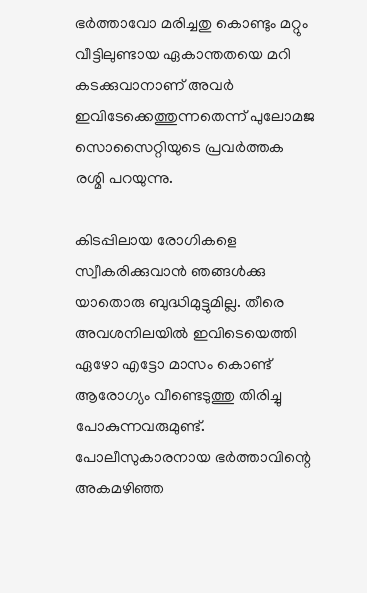ഭര്‍ത്താവോ മരിച്ചതു കൊണ്ടും മറ്റും വീട്ടിലുണ്ടായ ഏകാന്തതയെ മറി കടക്കുവാനാണ് അവര്‍ ഇവിടേക്കെത്തുന്നതെന്ന് പുലോമജ സൊസൈറ്റിയുടെ പ്രവര്‍ത്തക രശ്മി പറയുന്നു.

കിടപ്പിലായ രോഗികളെ സ്വീകരിക്കുവാന്‍ ഞങ്ങള്‍ക്കു യാതൊരു ബുദ്ധിമുട്ടുമില്ല. തീരെ അവശനിലയില്‍ ഇവിടെയെത്തി ഏഴോ എട്ടോ മാസം കൊണ്ട് ആരോഗ്യം വീണ്ടെടുത്തു തിരിച്ചു പോകുന്നവരുമുണ്ട്. പോലീസുകാരനായ ഭര്‍ത്താവിന്റെ അകമഴിഞ്ഞ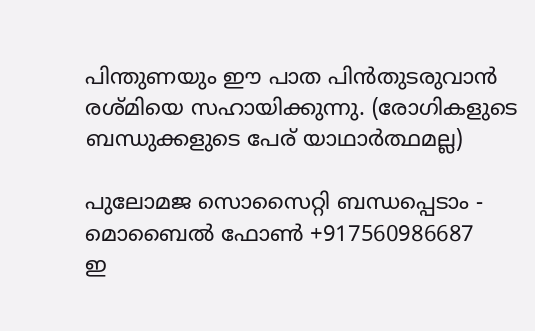പിന്തുണയും ഈ പാത പിന്‍തുടരുവാന്‍ രശ്മിയെ സഹായിക്കുന്നു. (രോഗികളുടെ ബന്ധുക്കളുടെ പേര് യാഥാര്‍ത്ഥമല്ല)

പുലോമജ സൊസൈറ്റി ബന്ധപ്പെടാം - മൊബൈല്‍ ഫോണ്‍ +917560986687
ഇ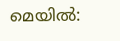മെയില്‍: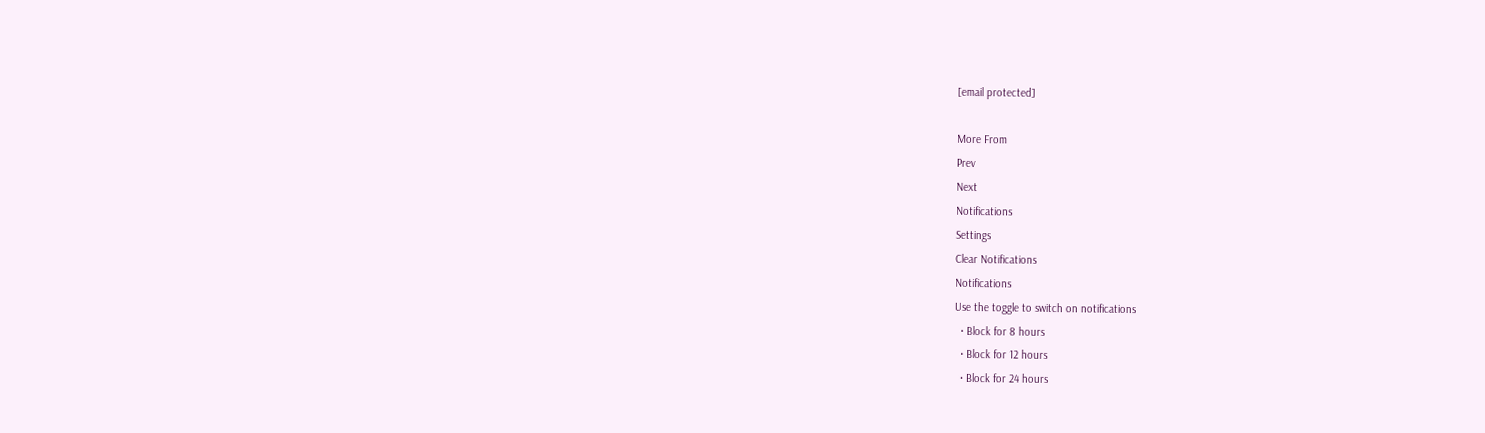[email protected]

More From
Prev
Next
Notifications
Settings
Clear Notifications
Notifications
Use the toggle to switch on notifications
  • Block for 8 hours
  • Block for 12 hours
  • Block for 24 hours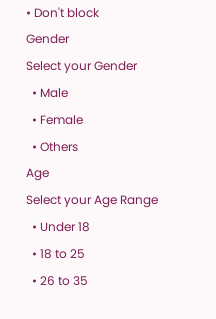• Don't block
Gender
Select your Gender
  • Male
  • Female
  • Others
Age
Select your Age Range
  • Under 18
  • 18 to 25
  • 26 to 35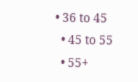• 36 to 45
  • 45 to 55
  • 55+